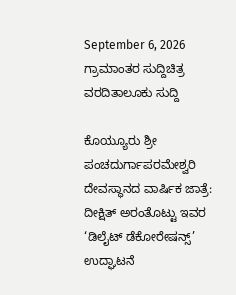September 6, 2026
ಗ್ರಾಮಾಂತರ ಸುದ್ದಿಚಿತ್ರ ವರದಿತಾಲೂಕು ಸುದ್ದಿ

ಕೊಯ್ಯೂರು ಶ್ರೀ ಪಂಚದುರ್ಗಾಪರಮೇಶ್ವರಿ‌ ದೇವಸ್ಥಾನದ ವಾರ್ಷಿಕ ‌ಜಾತ್ರೆ: ದೀಕ್ಷಿತ್ ಅರಂತೊಟ್ಟು ಇವರ ‘ಡಿಲೈಟ್ ಡೆಕೋರೇಷನ್ಸ್’ ಉದ್ಘಾಟನೆ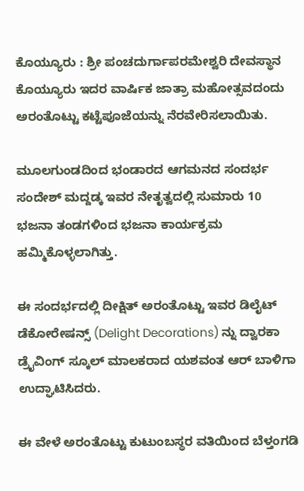ಕೊಯ್ಯೂರು : ಶ್ರೀ ಪಂಚದುರ್ಗಾಪರಮೇಶ್ವರಿ‌ ದೇವಸ್ಥಾನ ಕೊಯ್ಯೂರು ಇದರ ವಾರ್ಷಿಕ ‌ಜಾತ್ರಾ ಮಹೋತ್ಸವದಂದು ಅರಂತೊಟ್ಟು ಕಟ್ಟೆಪೂಜೆಯನ್ನು ನೆರವೇರಿಸಲಾಯಿತು.

ಮೂಲಗುಂಡದಿಂದ‌ ಭಂಡಾರದ ಆಗಮನದ ಸಂದರ್ಭ ಸಂದೇಶ್ ಮದ್ದಡ್ಕ ಇವರ ನೇತೃತ್ವದಲ್ಲಿ ಸುಮಾರು 10 ಭಜನಾ ತಂಡಗಳಿಂದ ಭಜನಾ ‌ಕಾರ್ಯಕ್ರಮ ಹಮ್ಮಿಕೊಳ್ಳಲಾಗಿತ್ತು.

ಈ ಸಂದರ್ಭದಲ್ಲಿ ದೀಕ್ಷಿತ್ ಅರಂತೊಟ್ಟು ಇವರ ಡಿಲೈಟ್ ಡೆಕೋರೇಷನ್ಸ್ (Delight Decorations) ನ್ನು ದ್ವಾರಕಾ ಡ್ರೈವಿಂಗ್ ಸ್ಕೂಲ್ ‌ಮಾಲಕರಾದ ಯಶವಂತ ಆರ್ ಬಾಳಿಗಾ ಉದ್ಘಾಟಿಸಿದರು.

ಈ ವೇಳೆ ಅರಂತೊಟ್ಟು ‌ಕುಟುಂಬಸ್ಥರ ವತಿಯಿಂದ ‌ಬೆಳ್ತಂಗಡಿ‌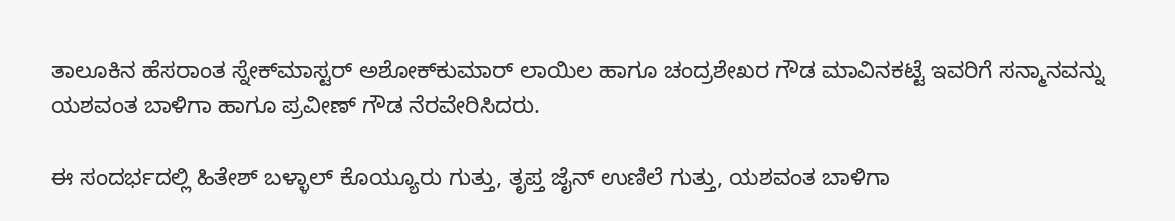ತಾಲೂಕಿನ ‌ಹೆಸರಾಂತ ಸ್ನೇಕ್‌‌ಮಾಸ್ಟರ್ ಅಶೋಕ್‌‌ಕುಮಾರ್ ಲಾಯಿಲ ಹಾಗೂ ಚಂದ್ರಶೇಖರ ‌ಗೌಡ ಮಾವಿನಕಟ್ಟೆ ಇವರಿಗೆ ಸನ್ಮಾನವನ್ನು ಯಶವಂತ ಬಾಳಿಗಾ ಹಾಗೂ ಪ್ರವೀಣ್ ಗೌಡ ನೆರವೇರಿಸಿದರು.

ಈ‌‌ ಸಂದರ್ಭದಲ್ಲಿ ಹಿತೇಶ್ ಬಳ್ಳಾಲ್ ಕೊಯ್ಯೂರು ಗುತ್ತು, ತೃಪ್ತ ಜೈನ್‌ ಉಣಿಲೆ ಗುತ್ತು, ಯಶವಂತ ಬಾಳಿಗಾ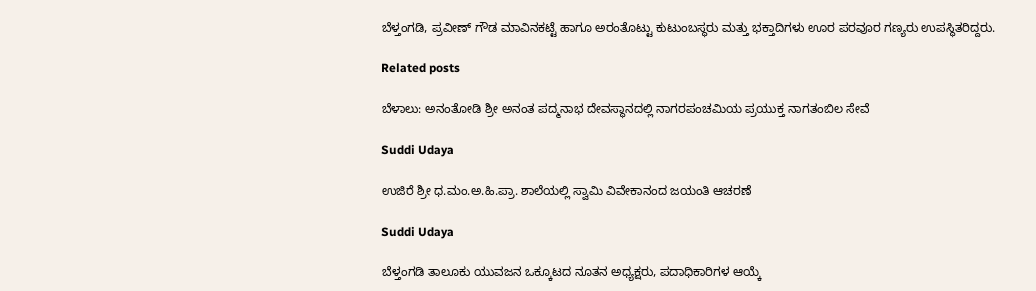ಬೆಳ್ತಂಗಡಿ, ಪ್ರವೀಣ್ ಗೌಡ ಮಾವಿನಕಟ್ಟೆ ಹಾಗೂ ಅರಂತೊಟ್ಟು ‌ಕುಟುಂಬಸ್ಥರು ಮತ್ತು ಭಕ್ತಾದಿಗಳು ಊರ ಪರವೂರ‌ ಗಣ್ಯರು ಉಪಸ್ಥಿತರಿದ್ದರು.

Related posts

ಬೆಳಾಲು: ಅನಂತೋಡಿ ಶ್ರೀ ಅನಂತ ಪದ್ಮನಾಭ ದೇವಸ್ಥಾನದಲ್ಲಿ ನಾಗರಪಂಚಮಿಯ ಪ್ರಯುಕ್ತ ನಾಗತಂಬಿಲ ಸೇವೆ

Suddi Udaya

ಉಜಿರೆ ಶ್ರೀ ಧ.ಮಂ.ಅ.ಹಿ.ಪ್ರಾ. ಶಾಲೆಯಲ್ಲಿ ಸ್ವಾಮಿ ವಿವೇಕಾನಂದ ಜಯಂತಿ ಆಚರಣೆ

Suddi Udaya

ಬೆಳ್ತಂಗಡಿ ತಾಲೂಕು ಯುವಜನ ಒಕ್ಕೂಟದ ನೂತನ ಅಧ್ಯಕ್ಷರು, ಪದಾಧಿಕಾರಿಗಳ ಆಯ್ಕೆ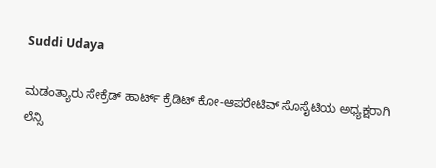Suddi Udaya

ಮಡಂತ್ಯಾರು ಸೇಕ್ರೆಡ್ ಹಾರ್ಟ್ ಕ್ರೆಡಿಟ್ ಕೋ-ಆಪರೇಟಿವ್ ಸೊಸೈಟಿಯ ಅಧ್ಯಕ್ಷರಾಗಿ ಲೆನ್ಸಿ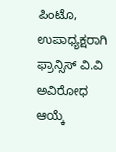ಪಿಂಟೊ, ಉಪಾಧ್ಯಕ್ಷರಾಗಿ ಫ್ರಾನ್ಸಿಸ್ ವಿ.ವಿ ಅವಿರೋಧ ಆಯ್ಕೆ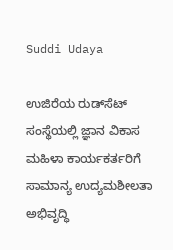Suddi Udaya

ಉಜಿರೆಯ ರುಡ್‌ಸೆಟ್ ಸಂಸ್ಥೆಯಲ್ಲಿ ಜ್ಞಾನ ವಿಕಾಸ ಮಹಿಳಾ ಕಾರ್ಯಕರ್ತರಿಗೆ ಸಾಮಾನ್ಯ ಉದ್ಯಮಶೀಲತಾ ಅಭಿವೃದ್ಧಿ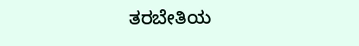ತರಬೇತಿಯ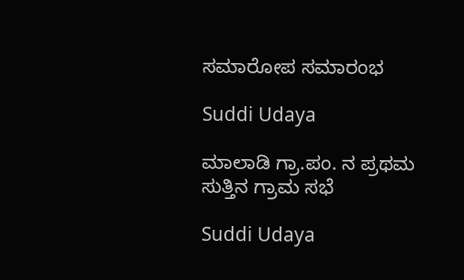ಸಮಾರೋಪ ಸಮಾರಂಭ

Suddi Udaya

ಮಾಲಾಡಿ ಗ್ರಾ.ಪಂ. ನ ಪ್ರಥಮ ಸುತ್ತಿನ ಗ್ರಾಮ ಸಭೆ

Suddi Udaya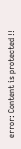error: Content is protected !!